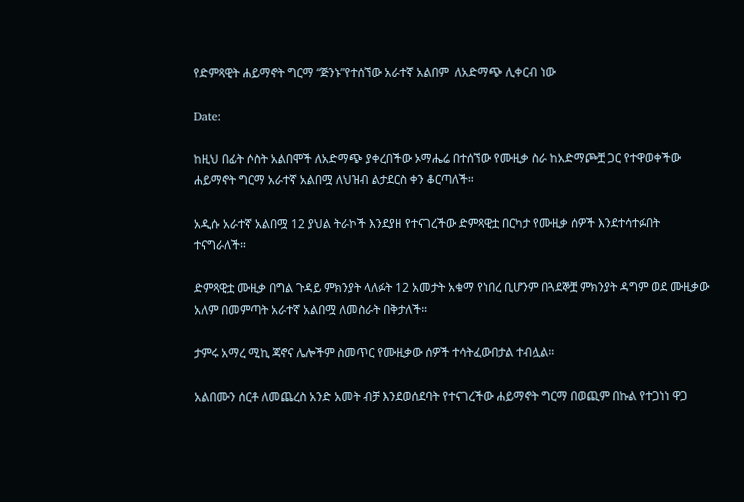የድምጻዊት ሐይማኖት ግርማ “ጅንኑ”የተሰኘው አራተኛ አልበም  ለአድማጭ ሊቀርብ ነው

Date:

ከዚህ በፊት ሶስት አልበሞች ለአድማጭ ያቀረበችው ኦማሔሬ በተሰኘው የሙዚቃ ስራ ከአድማጮቿ ጋር የተዋወቀችው ሐይማኖት ግርማ አራተኛ አልበሟ ለህዝብ ልታደርስ ቀን ቆርጣለች።

አዲሱ አራተኛ አልበሟ 12 ያህል ትራኮች እንደያዘ የተናገረችው ድምጻዊቷ በርካታ የሙዚቃ ሰዎች እንደተሳተፉበት ተናግራለች።

ድምጻዊቷ ሙዚቃ በግል ጉዳይ ምክንያት ላለፉት 12 አመታት አቁማ የነበረ ቢሆንም በጓደኞቿ ምክንያት ዳግም ወደ ሙዚቃው አለም በመምጣት አራተኛ አልበሟ ለመስራት በቅታለች።

ታምሩ አማረ ሚኪ ጃኖና ሌሎችም ስመጥር የሙዚቃው ሰዎች ተሳትፈውበታል ተብሏል።

አልበሙን ሰርቶ ለመጨረስ አንድ አመት ብቻ እንደወሰደባት የተናገረችው ሐይማኖት ግርማ በወጪም በኩል የተጋነነ ዋጋ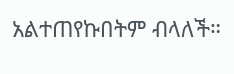አልተጠየኩበትም ብላለች።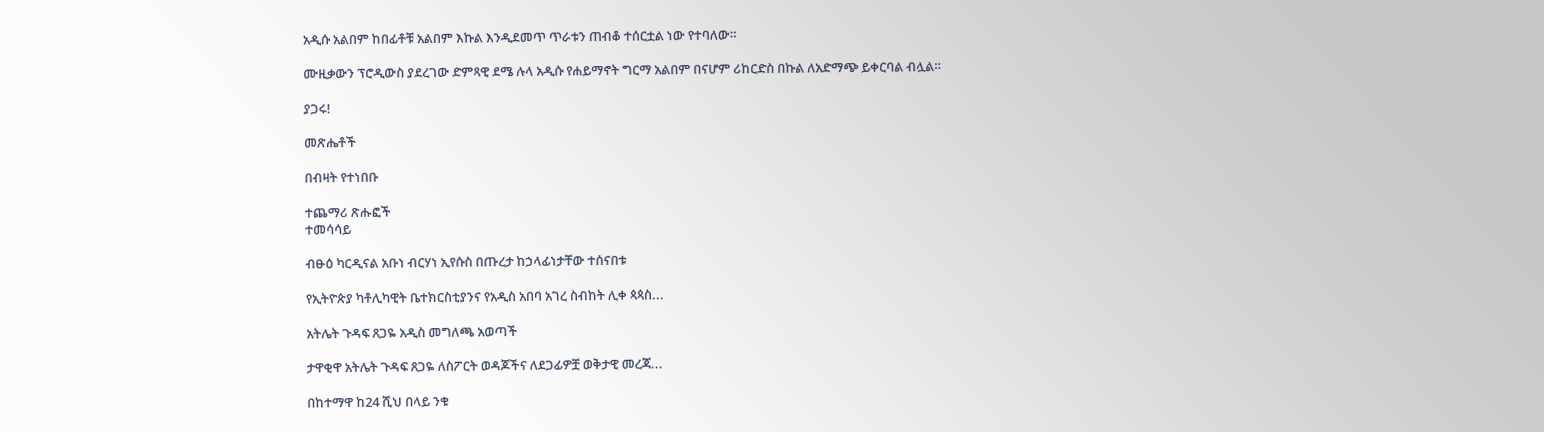አዲሱ አልበም ከበፊቶቹ አልበም እኩል እንዲደመጥ ጥራቱን ጠብቆ ተሰርቷል ነው የተባለው።

ሙዚቃውን ፕሮዲውስ ያደረገው ድምጻዊ ደሜ ሉላ አዲሱ የሐይማኖት ግርማ አልበም በናሆም ሪከርድስ በኩል ለአድማጭ ይቀርባል ብሏል።

ያጋሩ!

መጽሔቶች

በብዛት የተነበቡ

ተጨማሪ ጽሑፎች
ተመሳሳይ

ብፁዕ ካርዲናል አቡነ ብርሃነ ኢየሱስ በጡረታ ከኃላፊነታቸው ተሰናበቱ

የኢትዮጵያ ካቶሊካዊት ቤተክርስቲያንና የአዲስ አበባ አገረ ስብከት ሊቀ ጳጳስ...

አትሌት ጉዳፍ ጸጋዬ አዲስ መግለጫ አወጣች

ታዋቂዋ አትሌት ጉዳፍ ጸጋዬ ለስፖርት ወዳጆችና ለደጋፊዎቿ ወቅታዊ መረጃ...

በከተማዋ ከ24 ሺህ በላይ ንቁ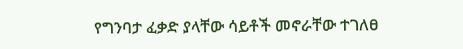የግንባታ ፈቃድ ያላቸው ሳይቶች መኖራቸው ተገለፀ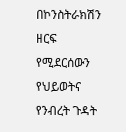በኮንስትራክሽን ዘርፍ የሚደርሰውን የህይወትና የንብረት ጉዳት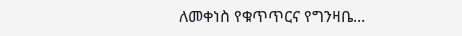ለመቀነስ የቁጥጥርና የግንዛቤ...